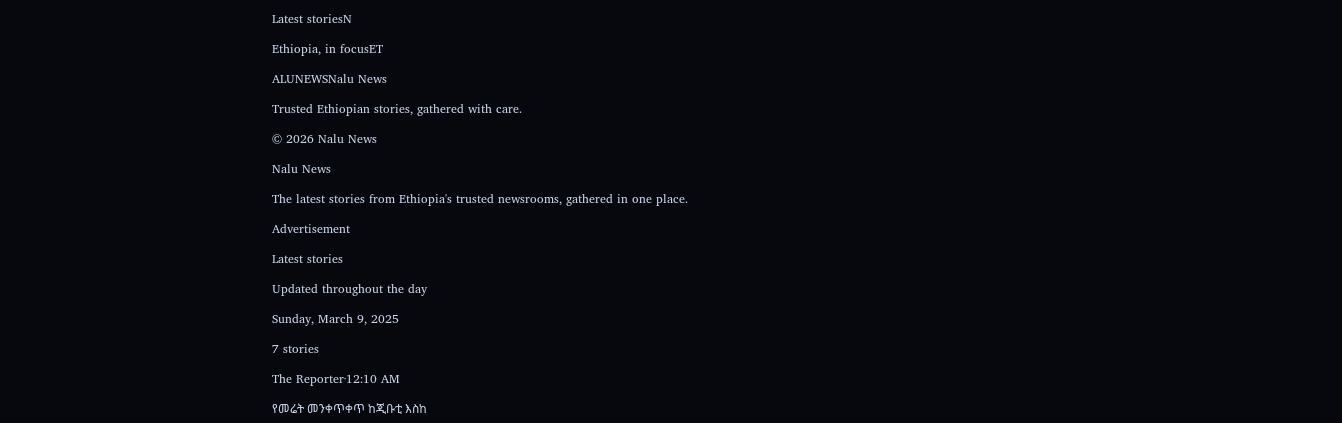Latest storiesN

Ethiopia, in focusET

ALUNEWSNalu News

Trusted Ethiopian stories, gathered with care.

© 2026 Nalu News

Nalu News

The latest stories from Ethiopia's trusted newsrooms, gathered in one place.

Advertisement

Latest stories

Updated throughout the day

Sunday, March 9, 2025

7 stories

The Reporter·12:10 AM

የመሬት መንቀጥቀጥ ከጂቡቲ እስከ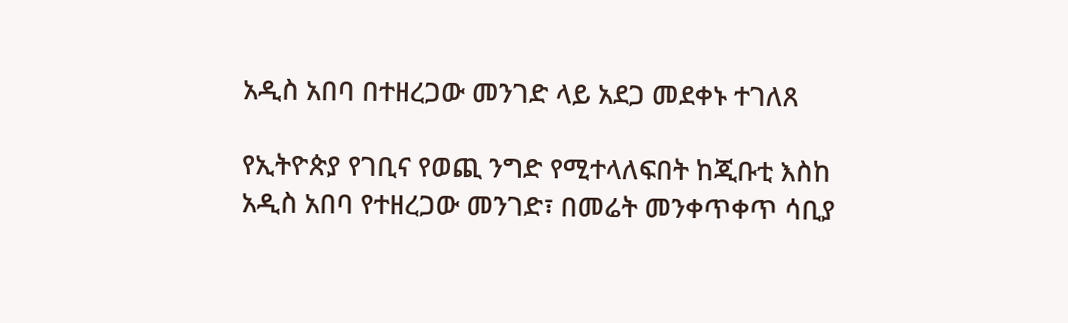አዲስ አበባ በተዘረጋው መንገድ ላይ አደጋ መደቀኑ ተገለጸ

የኢትዮጵያ የገቢና የወጪ ንግድ የሚተላለፍበት ከጂቡቲ እስከ አዲስ አበባ የተዘረጋው መንገድ፣ በመሬት መንቀጥቀጥ ሳቢያ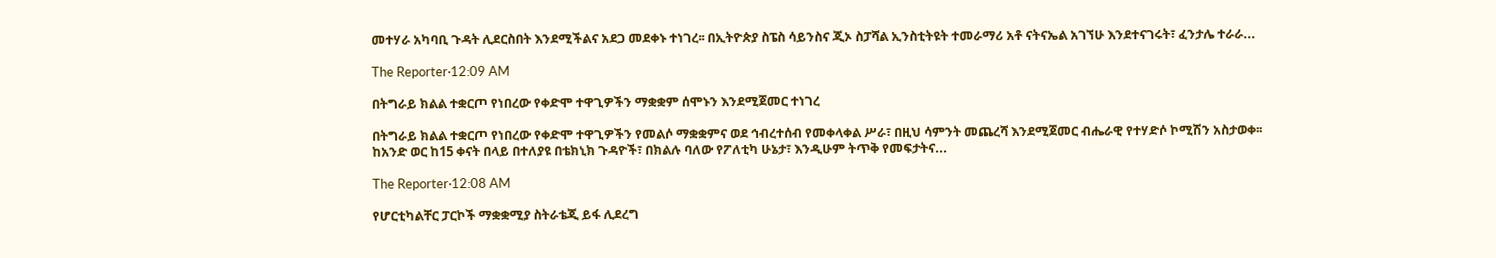መተሃራ አካባቢ ጉዳት ሊደርስበት እንደሚችልና አደጋ መደቀኑ ተነገረ፡፡ በኢትዮጵያ ስፔስ ሳይንስና ጂኦ ስፓሻል ኢንስቲትዩት ተመራማሪ አቶ ናትናኤል አገኘሁ እንደተናገሩት፣ ፈንታሌ ተራራ...

The Reporter·12:09 AM

በትግራይ ክልል ተቋርጦ የነበረው የቀድሞ ተዋጊዎችን ማቋቋም ሰሞኑን እንደሚጀመር ተነገረ

በትግራይ ክልል ተቋርጦ የነበረው የቀድሞ ተዋጊዎችን የመልሶ ማቋቋምና ወደ ኅብረተሰብ የመቀላቀል ሥራ፣ በዚህ ሳምንት መጨረሻ እንደሚጀመር ብሔራዊ የተሃድሶ ኮሚሽን አስታወቀ፡፡ ከአንድ ወር ከ15 ቀናት በላይ በተለያዩ በቴክኒክ ጉዳዮች፣ በክልሉ ባለው የፖለቲካ ሁኔታ፣ እንዲሁም ትጥቅ የመፍታትና...

The Reporter·12:08 AM

የሆርቲካልቸር ፓርኮች ማቋቋሚያ ስትራቴጂ ይፋ ሊደረግ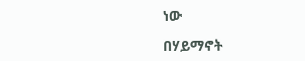ነው

በሃይማኖት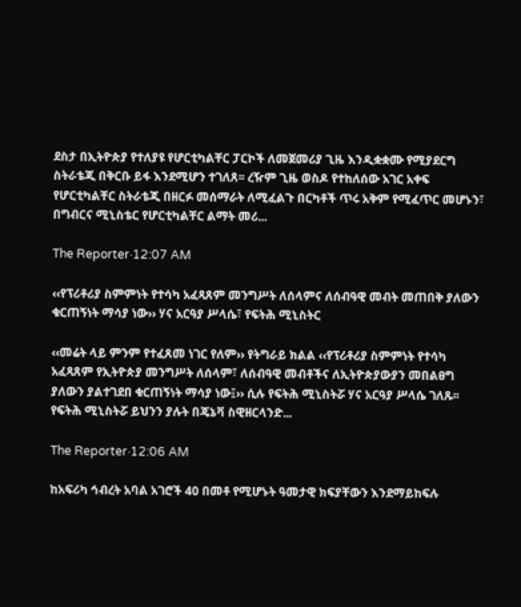ደስታ በኢትዮጵያ የተለያዩ የሆርቲካልቸር ፓርኮች ለመጀመሪያ ጊዜ እንዲቋቋሙ የሚያደርግ ስትራቴጂ በቅርቡ ይፋ እንደሚሆን ተገለጸ፡፡ ረዥም ጊዜ ወስዶ የተከለሰው አገር አቀፍ የሆርቲካልቸር ስትራቴጂ በዘርፉ መሰማራት ለሚፈልጉ በርካቶች ጥሩ አቅም የሚፈጥር መሆኑን፣ በግብርና ሚኒስቴር የሆርቲካልቸር ልማት መሪ...

The Reporter·12:07 AM

‹‹የፕሪቶሪያ ስምምነት የተሳካ አፈጻጸም መንግሥት ለሰላምና ለሰብዓዊ መብት መጠበቅ ያለውን ቁርጠኝነት ማሳያ ነው›› ሃና አርዓያ ሥላሴ፣ የፍትሕ ሚኒስትር

‹‹መሬት ላይ ምንም የተፈጸመ ነገር የለም›› የትግራይ ክልል ‹‹የፕሪቶሪያ ስምምነት የተሳካ አፈጻጸም የኢትዮጵያ መንግሥት ለሰላም፣ ለሰብዓዊ መብቶችና ለኢትዮጵያውያን መበልፀግ ያለውን ያልተገደበ ቁርጠኝነት ማሳያ ነው፤›› ሲሉ የፍትሕ ሚኒስትሯ ሃና አርዓያ ሥላሴ ገለጹ፡፡ የፍትሕ ሚኒስትሯ ይህንን ያሉት በጄኔቫ ስዊዘርላንድ...

The Reporter·12:06 AM

ከአፍሪካ ኅብረት አባል አገሮች 40 በመቶ የሚሆኑት ዓመታዊ ክፍያቸውን እንደማይከፍሉ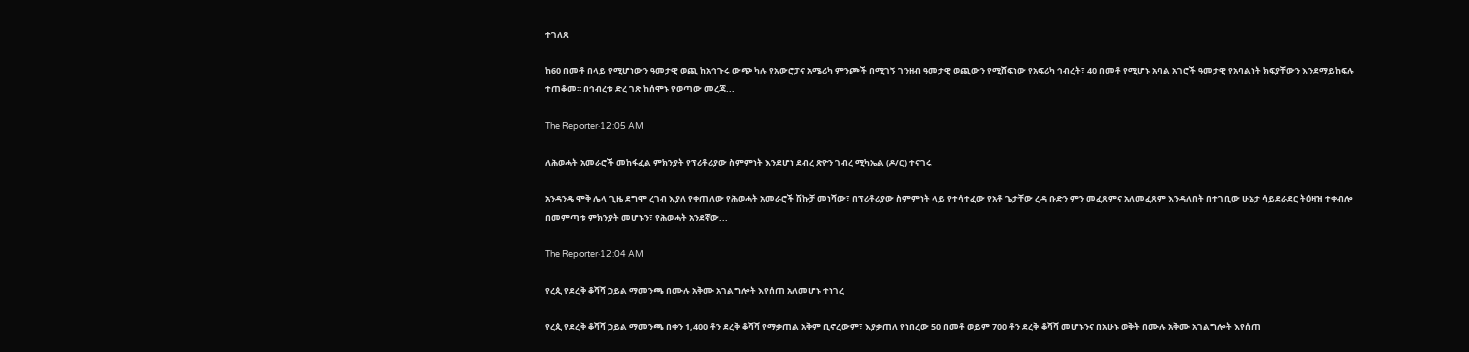ተገለጸ

ከ60 በመቶ በላይ የሚሆነውን ዓመታዊ ወጪ ከአኅጉሩ ውጭ ካሉ የአውሮፓና አሜሪካ ምንጮች በሚገኝ ገንዘብ ዓመታዊ ወጪውን የሚሸፍነው የአፍሪካ ኅብረት፣ 40 በመቶ የሚሆኑ አባል አገሮች ዓመታዊ የአባልነት ክፍያቸውን እንደማይከፍሉ ተጠቆመ፡፡ በኅብረቱ ድረ ገጽ ከሰሞኑ የወጣው መረጃ...

The Reporter·12:05 AM

ለሕወሓት አመራሮች መከፋፈል ምክንያት የፕሪቶሪያው ስምምነት እንደሆነ ደብረ ጽዮን ገብረ ሚካኤል (ዶ/ር) ተናገሩ

አንዳንዴ ሞቅ ሌላ ጊዜ ደግሞ ረገብ እያለ የቀጠለው የሕወሓት አመራሮች ሽኩቻ መነሻው፣ በፕሪቶሪያው ስምምነት ላይ የተሳተፈው የአቶ ጌታቸው ረዳ ቡድን ምን መፈጸምና አለመፈጸም እንዳለበት በተገቢው ሁኔታ ሳይደራደር ትዕዛዝ ተቀብሎ በመምጣቱ ምክንያት መሆኑን፣ የሕወሓት አንደኛው...

The Reporter·12:04 AM

የረጲ የደረቅ ቆሻሻ ኃይል ማመንጫ በሙሉ አቅሙ አገልግሎት እየሰጠ አለመሆኑ ተነገረ

የረጲ የደረቅ ቆሻሻ ኃይል ማመንጫ በቀን 1,400 ቶን ደረቅ ቆሻሻ የማቃጠል አቅም ቢኖረውም፣ እያቃጠለ የነበረው 50 በመቶ ወይም 700 ቶን ደረቅ ቆሻሻ መሆኑንና በአሁኑ ወቅት በሙሉ አቅሙ አገልግሎት እየሰጠ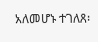አለመሆኑ ተገለጸ፡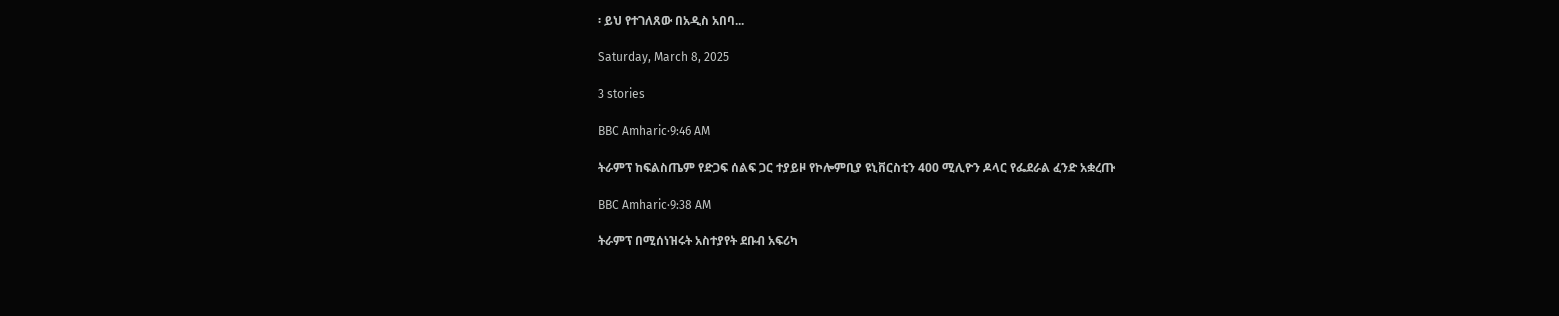፡ ይህ የተገለጸው በአዲስ አበባ...

Saturday, March 8, 2025

3 stories

BBC Amharic·9:46 AM

ትራምፕ ከፍልስጤም የድጋፍ ሰልፍ ጋር ተያይዞ የኮሎምቢያ ዩኒቨርስቲን 400 ሚሊዮን ዶላር የፌደራል ፈንድ አቋረጡ

BBC Amharic·9:38 AM

ትራምፕ በሚሰነዝሩት አስተያየት ደቡብ አፍሪካ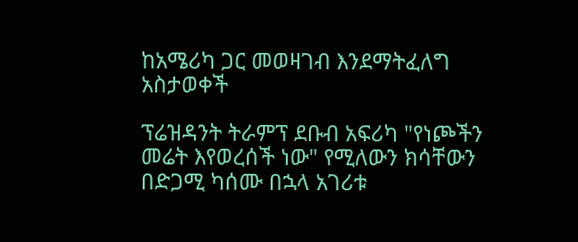ከአሜሪካ ጋር መወዛገብ እንደማትፈለግ አስታወቀች

ፕሬዝዳንት ትራምፕ ደቡብ አፍሪካ "የነጮችን መሬት እየወረሰች ነው" የሚለውን ክሳቸውን በድጋሚ ካሰሙ በኋላ አገሪቱ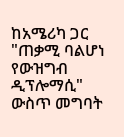ከአሜሪካ ጋር "ጠቃሚ ባልሆነ የውዝግብ ዲፕሎማሲ" ውስጥ መግባት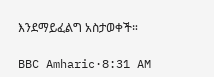እንደማይፈልግ አስታወቀች።

BBC Amharic·8:31 AM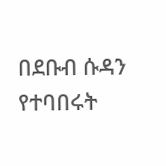በደቡብ ሱዳን የተባበሩት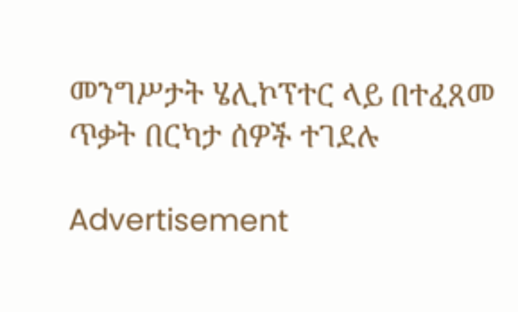መንግሥታት ሄሊኮፕተር ላይ በተፈጸመ ጥቃት በርካታ ሰዎች ተገደሉ

Advertisement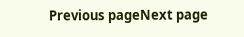Previous pageNext page